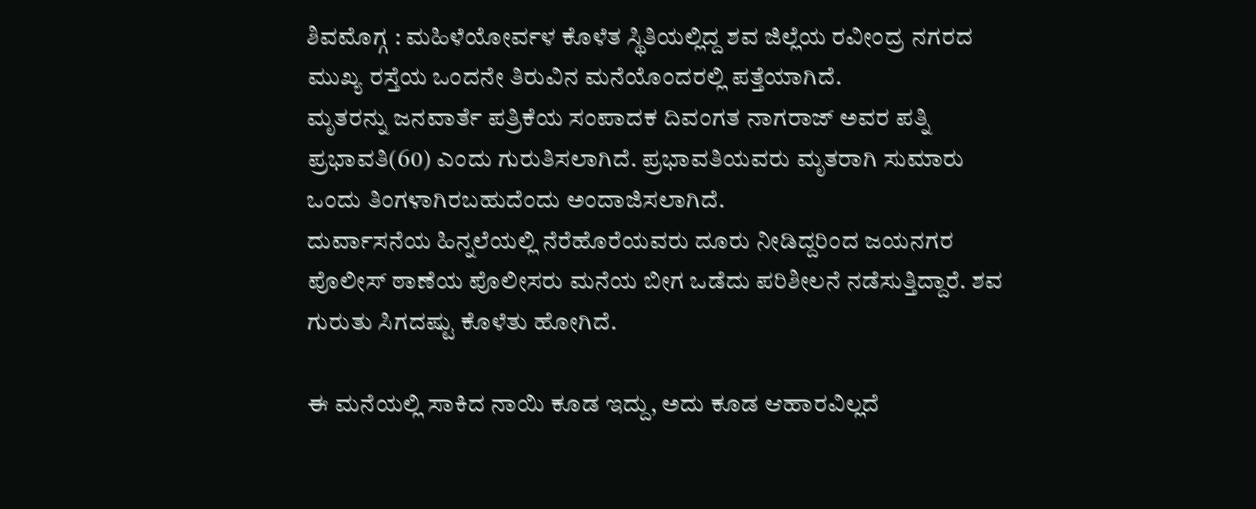ಶಿವಮೊಗ್ಗ : ಮಹಿಳೆಯೋರ್ವಳ ಕೊಳೆತ ಸ್ಥಿತಿಯಲ್ಲಿದ್ದ ಶವ ಜಿಲ್ಲೆಯ ರವೀಂದ್ರ ನಗರದ ಮುಖ್ಯ ರಸ್ತೆಯ ಒಂದನೇ ತಿರುವಿನ ಮನೆಯೊಂದರಲ್ಲಿ ಪತ್ತೆಯಾಗಿದೆ.
ಮೃತರನ್ನು ಜನವಾರ್ತೆ ಪತ್ರಿಕೆಯ ಸಂಪಾದಕ ದಿವಂಗತ ನಾಗರಾಜ್ ಅವರ ಪತ್ನಿ ಪ್ರಭಾವತಿ(60) ಎಂದು ಗುರುತಿಸಲಾಗಿದೆ. ಪ್ರಭಾವತಿಯವರು ಮೃತರಾಗಿ ಸುಮಾರು ಒಂದು ತಿಂಗಳಾಗಿರಬಹುದೆಂದು ಅಂದಾಜಿಸಲಾಗಿದೆ.
ದುರ್ವಾಸನೆಯ ಹಿನ್ನಲೆಯಲ್ಲಿ ನೆರೆಹೊರೆಯವರು ದೂರು ನೀಡಿದ್ದರಿಂದ ಜಯನಗರ ಪೊಲೀಸ್ ಠಾಣೆಯ ಪೊಲೀಸರು ಮನೆಯ ಬೀಗ ಒಡೆದು ಪರಿಶೀಲನೆ ನಡೆಸುತ್ತಿದ್ದಾರೆ. ಶವ ಗುರುತು ಸಿಗದಷ್ಟು ಕೊಳೆತು ಹೋಗಿದೆ.

ಈ ಮನೆಯಲ್ಲಿ ಸಾಕಿದ ನಾಯಿ ಕೂಡ ಇದ್ದು, ಅದು ಕೂಡ ಆಹಾರವಿಲ್ಲದೆ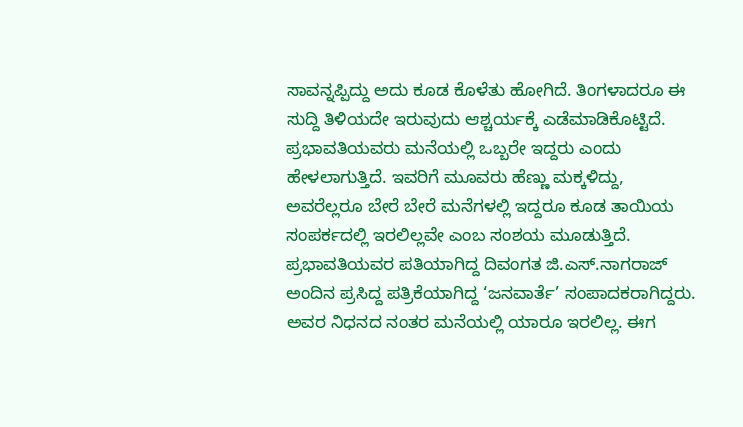ಸಾವನ್ನಪ್ಪಿದ್ದು ಅದು ಕೂಡ ಕೊಳೆತು ಹೋಗಿದೆ. ತಿಂಗಳಾದರೂ ಈ ಸುದ್ದಿ ತಿಳಿಯದೇ ಇರುವುದು ಆಶ್ಚರ್ಯಕ್ಕೆ ಎಡೆಮಾಡಿಕೊಟ್ಟಿದೆ. ಪ್ರಭಾವತಿಯವರು ಮನೆಯಲ್ಲಿ ಒಬ್ಬರೇ ಇದ್ದರು ಎಂದು ಹೇಳಲಾಗುತ್ತಿದೆ. ಇವರಿಗೆ ಮೂವರು ಹೆಣ್ಣು ಮಕ್ಕಳಿದ್ದು, ಅವರೆಲ್ಲರೂ ಬೇರೆ ಬೇರೆ ಮನೆಗಳಲ್ಲಿ ಇದ್ದರೂ ಕೂಡ ತಾಯಿಯ ಸಂಪರ್ಕದಲ್ಲಿ ಇರಲಿಲ್ಲವೇ ಎಂಬ ಸಂಶಯ ಮೂಡುತ್ತಿದೆ.
ಪ್ರಭಾವತಿಯವರ ಪತಿಯಾಗಿದ್ದ ದಿವಂಗತ ಜಿ.ಎಸ್.ನಾಗರಾಜ್ ಅಂದಿನ ಪ್ರಸಿದ್ದ ಪತ್ರಿಕೆಯಾಗಿದ್ದ ‘ಜನವಾರ್ತೆ’ ಸಂಪಾದಕರಾಗಿದ್ದರು. ಅವರ ನಿಧನದ ನಂತರ ಮನೆಯಲ್ಲಿ ಯಾರೂ ಇರಲಿಲ್ಲ. ಈಗ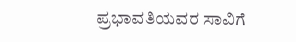ಪ್ರಭಾವತಿಯವರ ಸಾವಿಗೆ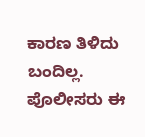ಕಾರಣ ತಿಳಿದು ಬಂದಿಲ್ಲ. ಪೊಲೀಸರು ಈ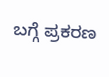ಬಗ್ಗೆ ಪ್ರಕರಣ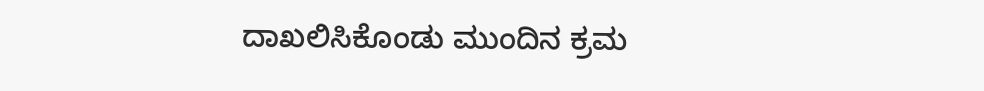ದಾಖಲಿಸಿಕೊಂಡು ಮುಂದಿನ ಕ್ರಮ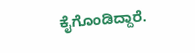ಕೈಗೊಂಡಿದ್ದಾರೆ.